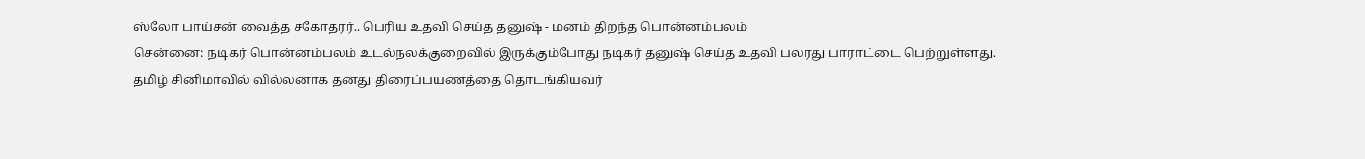ஸ்லோ பாய்சன் வைத்த சகோதரர்.. பெரிய உதவி செய்த தனுஷ் - மனம் திறந்த பொன்னம்பலம்
சென்னை: நடிகர் பொன்னம்பலம் உடல்நலக்குறைவில் இருக்கும்போது நடிகர் தனுஷ் செய்த உதவி பலரது பாராட்டை பெற்றுள்ளது.
தமிழ் சினிமாவில் வில்லனாக தனது திரைப்பயணத்தை தொடங்கியவர்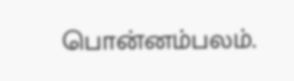பொன்னம்பலம்.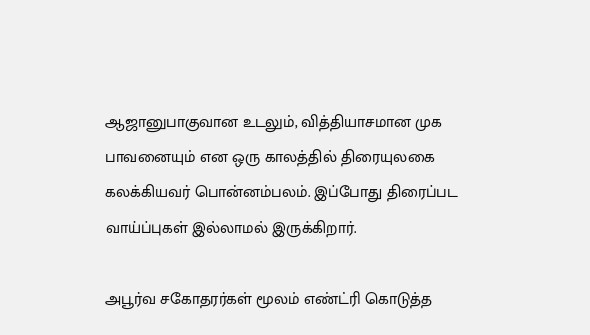ஆஜானுபாகுவான உடலும், வித்தியாசமான முக பாவனையும் என ஒரு காலத்தில் திரையுலகை கலக்கியவர் பொன்னம்பலம். இப்போது திரைப்பட வாய்ப்புகள் இல்லாமல் இருக்கிறார்.

அபூர்வ சகோதரர்கள் மூலம் எண்ட்ரி கொடுத்த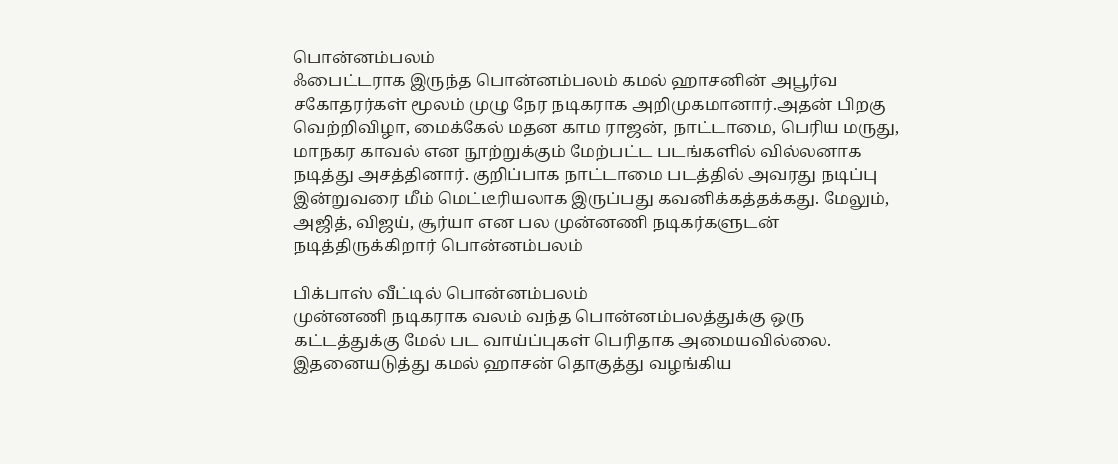பொன்னம்பலம்
ஃபைட்டராக இருந்த பொன்னம்பலம் கமல் ஹாசனின் அபூர்வ சகோதரர்கள் மூலம் முழு நேர நடிகராக அறிமுகமானார்.அதன் பிறகு வெற்றிவிழா, மைக்கேல் மதன காம ராஜன், நாட்டாமை, பெரிய மருது, மாநகர காவல் என நூற்றுக்கும் மேற்பட்ட படங்களில் வில்லனாக நடித்து அசத்தினார். குறிப்பாக நாட்டாமை படத்தில் அவரது நடிப்பு இன்றுவரை மீம் மெட்டீரியலாக இருப்பது கவனிக்கத்தக்கது. மேலும், அஜித், விஜய், சூர்யா என பல முன்னணி நடிகர்களுடன் நடித்திருக்கிறார் பொன்னம்பலம்

பிக்பாஸ் வீட்டில் பொன்னம்பலம்
முன்னணி நடிகராக வலம் வந்த பொன்னம்பலத்துக்கு ஒரு கட்டத்துக்கு மேல் பட வாய்ப்புகள் பெரிதாக அமையவில்லை. இதனையடுத்து கமல் ஹாசன் தொகுத்து வழங்கிய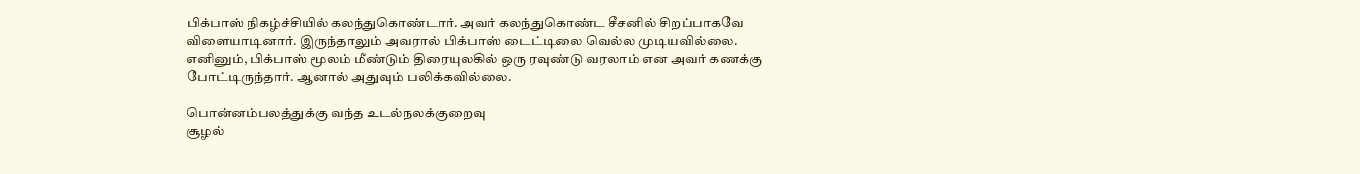பிக்பாஸ் நிகழ்ச்சியில் கலந்துகொண்டார். அவர் கலந்துகொண்ட சீசனில் சிறப்பாகவே விளையாடினார். இருந்தாலும் அவரால் பிக்பாஸ் டைட்டிலை வெல்ல முடியவில்லை. எனினும், பிக்பாஸ் மூலம் மீண்டும் திரையுலகில் ஒரு ரவுண்டு வரலாம் என அவர் கணக்கு போட்டிருந்தார். ஆனால் அதுவும் பலிக்கவில்லை.

பொன்னம்பலத்துக்கு வந்த உடல்நலக்குறைவு
சூழல்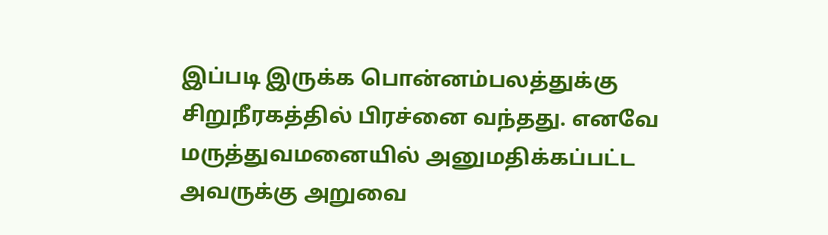இப்படி இருக்க பொன்னம்பலத்துக்கு சிறுநீரகத்தில் பிரச்னை வந்தது. எனவே மருத்துவமனையில் அனுமதிக்கப்பட்ட அவருக்கு அறுவை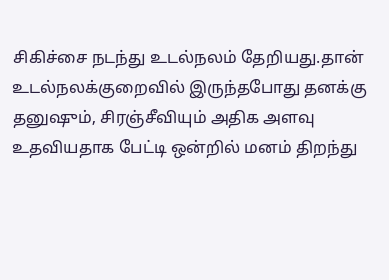சிகிச்சை நடந்து உடல்நலம் தேறியது.தான் உடல்நலக்குறைவில் இருந்தபோது தனக்கு தனுஷும், சிரஞ்சீவியும் அதிக அளவு உதவியதாக பேட்டி ஒன்றில் மனம் திறந்து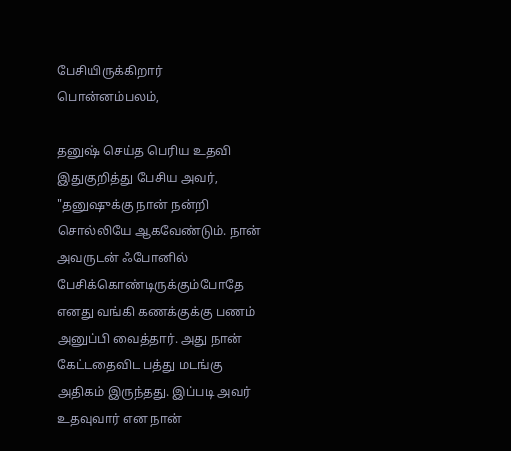பேசியிருக்கிறார் பொன்னம்பலம்,

தனுஷ் செய்த பெரிய உதவி
இதுகுறித்து பேசிய அவர், "தனுஷுக்கு நான் நன்றி சொல்லியே ஆகவேண்டும். நான் அவருடன் ஃபோனில் பேசிக்கொண்டிருக்கும்போதே எனது வங்கி கணக்குக்கு பணம் அனுப்பி வைத்தார். அது நான் கேட்டதைவிட பத்து மடங்கு அதிகம் இருந்தது. இப்படி அவர் உதவுவார் என நான்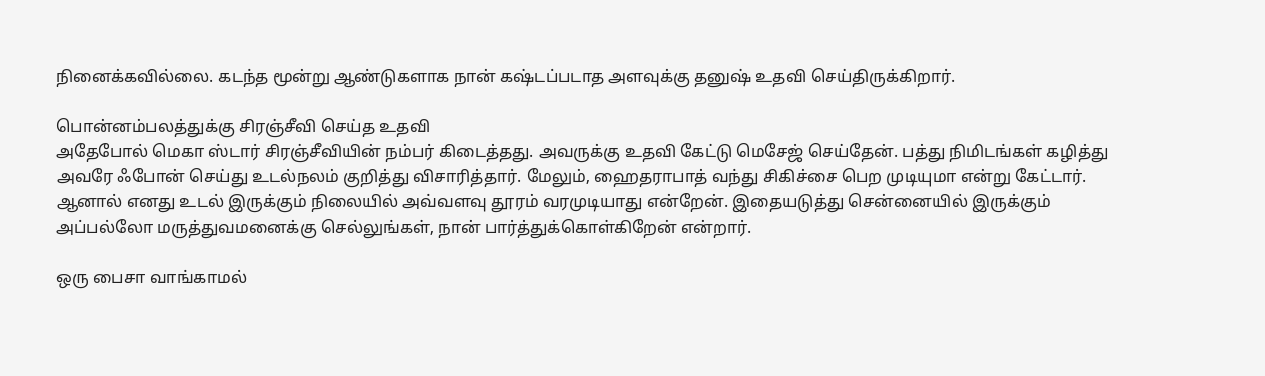நினைக்கவில்லை. கடந்த மூன்று ஆண்டுகளாக நான் கஷ்டப்படாத அளவுக்கு தனுஷ் உதவி செய்திருக்கிறார்.

பொன்னம்பலத்துக்கு சிரஞ்சீவி செய்த உதவி
அதேபோல் மெகா ஸ்டார் சிரஞ்சீவியின் நம்பர் கிடைத்தது. அவருக்கு உதவி கேட்டு மெசேஜ் செய்தேன். பத்து நிமிடங்கள் கழித்து அவரே ஃபோன் செய்து உடல்நலம் குறித்து விசாரித்தார். மேலும், ஹைதராபாத் வந்து சிகிச்சை பெற முடியுமா என்று கேட்டார். ஆனால் எனது உடல் இருக்கும் நிலையில் அவ்வளவு தூரம் வரமுடியாது என்றேன். இதையடுத்து சென்னையில் இருக்கும் அப்பல்லோ மருத்துவமனைக்கு செல்லுங்கள், நான் பார்த்துக்கொள்கிறேன் என்றார்.

ஒரு பைசா வாங்காமல்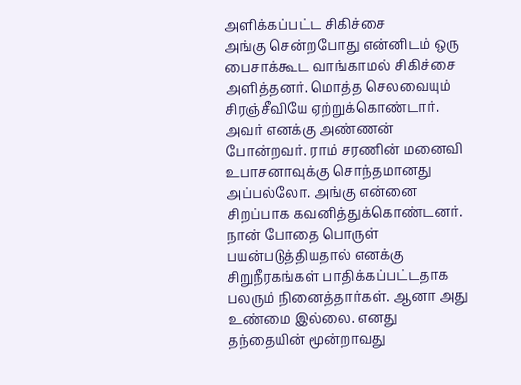அளிக்கப்பட்ட சிகிச்சை
அங்கு சென்றபோது என்னிடம் ஒரு பைசாக்கூட வாங்காமல் சிகிச்சை அளித்தனர். மொத்த செலவையும் சிரஞ்சீவியே ஏற்றுக்கொண்டார். அவர் எனக்கு அண்ணன் போன்றவர். ராம் சரணின் மனைவி உபாசனாவுக்கு சொந்தமானது அப்பல்லோ. அங்கு என்னை சிறப்பாக கவனித்துக்கொண்டனர். நான் போதை பொருள் பயன்படுத்தியதால் எனக்கு சிறுநீரகங்கள் பாதிக்கப்பட்டதாக பலரும் நினைத்தார்கள். ஆனா அது உண்மை இல்லை. எனது தந்தையின் மூன்றாவது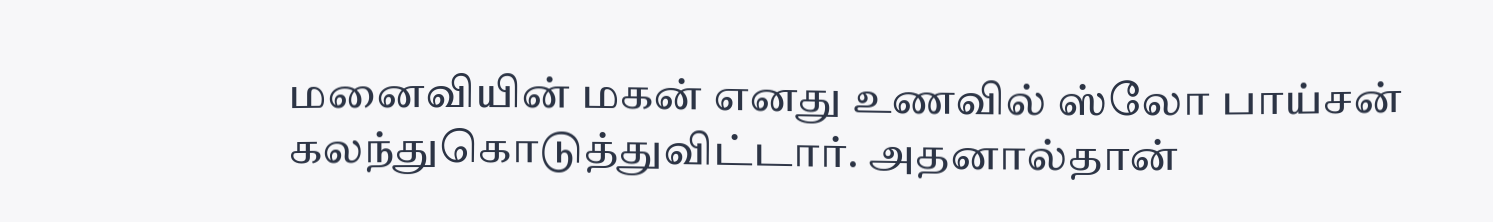மனைவியின் மகன் எனது உணவில் ஸ்லோ பாய்சன் கலந்துகொடுத்துவிட்டார். அதனால்தான்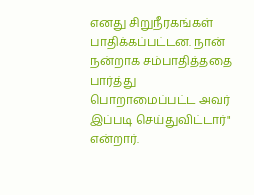எனது சிறுநீரகங்கள் பாதிக்கப்பட்டன. நான் நன்றாக சம்பாதித்ததை பார்த்து பொறாமைப்பட்ட அவர் இப்படி செய்துவிட்டார்" என்றார்.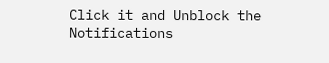Click it and Unblock the Notifications